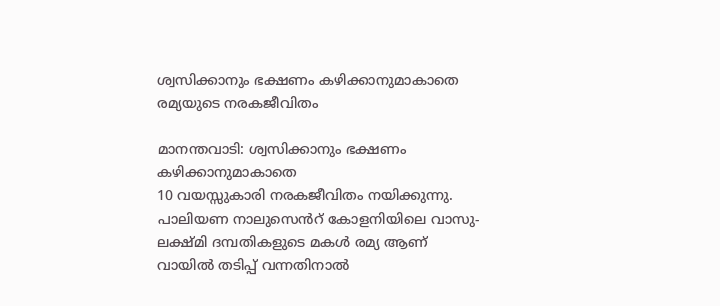ശ്വസിക്കാനും ഭക്ഷണം കഴിക്കാനുമാകാതെ രമ്യയുടെ നരകജീവിതം

മാനന്തവാടി: ശ്വസിക്കാനും ഭക്ഷണം കഴിക്കാനുമാകാതെ
10 വയസ്സുകാരി നരകജീവിതം നയിക്കുന്നു. പാലിയണ നാലുസെൻറ് കോളനിയിലെ വാസു-ലക്ഷ്മി ദമ്പതികളുടെ മകൾ രമ്യ ആണ് വായിൽ തടിപ്പ് വന്നതിനാൽ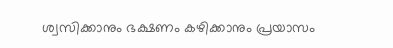ശ്വസിക്കാനും ഭക്ഷണം കഴിക്കാനും പ്രയാസം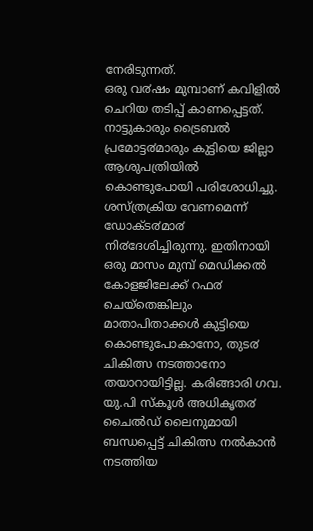നേരിടുന്നത്.
ഒരു വ൪ഷം മുമ്പാണ് കവിളിൽ ചെറിയ തടിപ്പ് കാണപ്പെട്ടത്. നാട്ടുകാരും ട്രൈബൽ പ്രമോട്ട൪മാരും കുട്ടിയെ ജില്ലാ ആശുപത്രിയിൽ കൊണ്ടുപോയി പരിശോധിച്ചു. ശസ്ത്രക്രിയ വേണമെന്ന് ഡോക്ട൪മാ൪ നി൪ദേശിച്ചിരുന്നു. ഇതിനായി ഒരു മാസം മുമ്പ് മെഡിക്കൽ കോളജിലേക്ക് റഫ൪ ചെയ്തെങ്കിലും മാതാപിതാക്കൾ കുട്ടിയെ കൊണ്ടുപോകാനോ, തുട൪ ചികിത്സ നടത്താനോ തയാറായിട്ടില്ല. കരിങ്ങാരി ഗവ. യു.പി സ്കൂൾ അധികൃത൪ ചൈൽഡ് ലൈനുമായി ബന്ധപ്പെട്ട് ചികിത്സ നൽകാൻ നടത്തിയ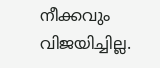നീക്കവും വിജയിച്ചില്ല.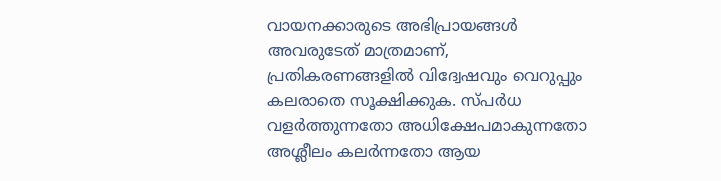വായനക്കാരുടെ അഭിപ്രായങ്ങള്‍ അവരുടേത് മാത്രമാണ്, പ്രതികരണങ്ങളിൽ വിദ്വേഷവും വെറുപ്പും കലരാതെ സൂക്ഷിക്കുക. സ്പർധ വളർത്തുന്നതോ അധിക്ഷേപമാകുന്നതോ അശ്ലീലം കലർന്നതോ ആയ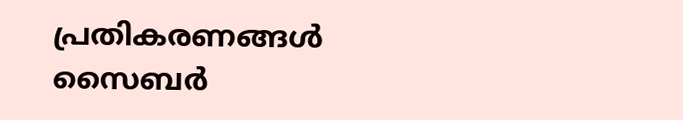പ്രതികരണങ്ങൾ സൈബർ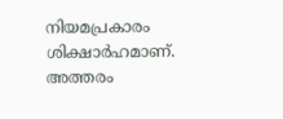നിയമപ്രകാരം ശിക്ഷാർഹമാണ്. അത്തരം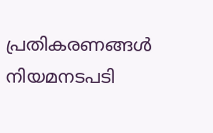പ്രതികരണങ്ങൾ നിയമനടപടി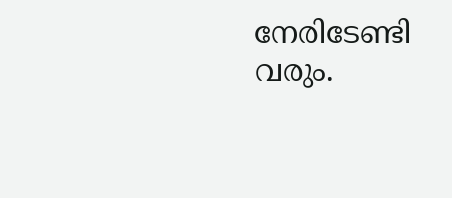നേരിടേണ്ടി വരും.